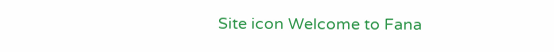Site icon Welcome to Fana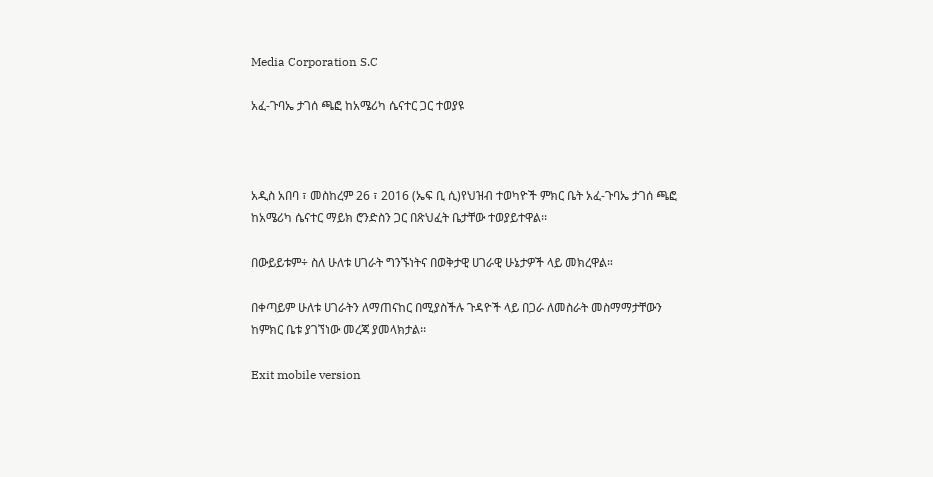Media Corporation S.C

አፈ-ጉባኤ ታገሰ ጫፎ ከአሜሪካ ሴናተር ጋር ተወያዩ



አዲስ አበባ ፣ መስከረም 26 ፣ 2016 (ኤፍ ቢ ሲ)የህዝብ ተወካዮች ምክር ቤት አፈ-ጉባኤ ታገሰ ጫፎ ከአሜሪካ ሴናተር ማይክ ሮንድስን ጋር በጽህፈት ቤታቸው ተወያይተዋል፡፡

በውይይቱም÷ ስለ ሁለቱ ሀገራት ግንኙነትና በወቅታዊ ሀገራዊ ሁኔታዎች ላይ መክረዋል።

በቀጣይም ሁለቱ ሀገራትን ለማጠናከር በሚያስችሉ ጉዳዮች ላይ በጋራ ለመስራት መስማማታቸውን ከምክር ቤቱ ያገኘነው መረጃ ያመላክታል፡፡

Exit mobile version